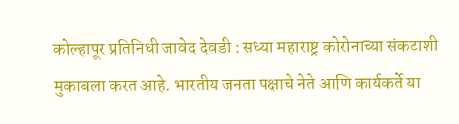कोल्हापूर प्रतिनिधी जावेद देवडी : सध्या महाराष्ट्र कोरोनाच्या संकटाशी मुकाबला करत आहे. भारतीय जनता पक्षाचे नेते आणि कार्यकर्ते या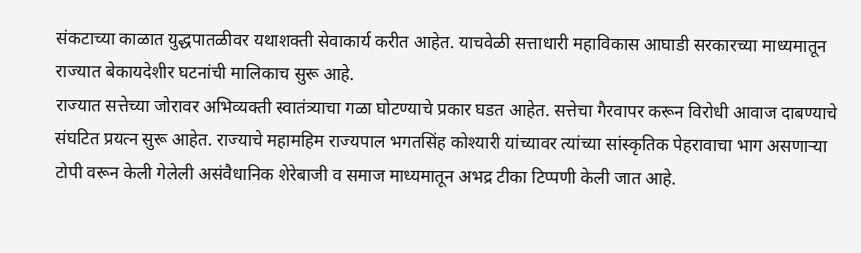संकटाच्या काळात युद्धपातळीवर यथाशक्ती सेवाकार्य करीत आहेत. याचवेळी सत्ताधारी महाविकास आघाडी सरकारच्या माध्यमातून राज्यात बेकायदेशीर घटनांची मालिकाच सुरू आहे.
राज्यात सत्तेच्या जोरावर अभिव्यक्ती स्वातंत्र्याचा गळा घोटण्याचे प्रकार घडत आहेत. सत्तेचा गैरवापर करून विरोधी आवाज दाबण्याचे संघटित प्रयत्न सुरू आहेत. राज्याचे महामहिम राज्यपाल भगतसिंह कोश्यारी यांच्यावर त्यांच्या सांस्कृतिक पेहरावाचा भाग असणाऱ्या टोपी वरून केली गेलेली असंवैधानिक शेरेबाजी व समाज माध्यमातून अभद्र टीका टिप्पणी केली जात आहे.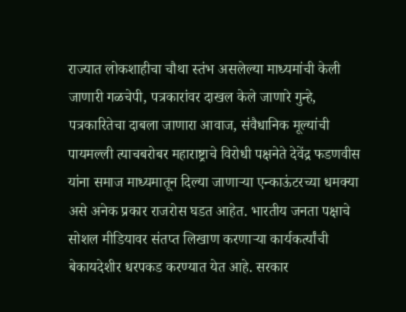राज्यात लोकशाहीचा चौथा स्तंभ असलेल्या माध्यमांची केली जाणारी गळचेपी, पत्रकारांवर दाखल केले जाणारे गुन्हे, पत्रकारितेचा दाबला जाणारा आवाज, संवैधानिक मूल्यांची पायमल्ली त्याचबरोबर महाराष्ट्राचे विरोधी पक्षनेते देवेंद्र फडणवीस यांना समाज माध्यमातून दिल्या जाणाऱ्या एन्काऊंटरच्या धमक्या असे अनेक प्रकार राजरोस घडत आहेत. भारतीय जनता पक्षाचे सोशल मीडियावर संतप्त लिखाण करणाऱ्या कार्यकर्त्यांची बेकायदेशीर धरपकड करण्यात येत आहे. सरकार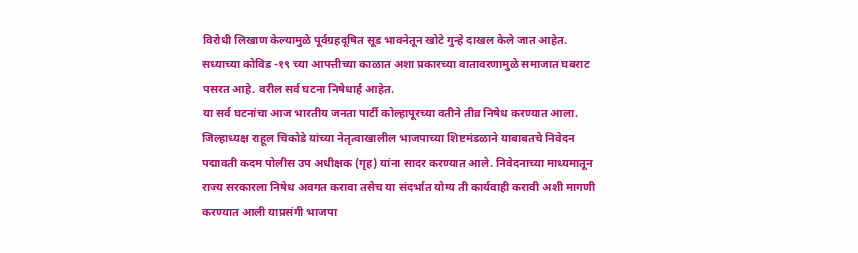विरोधी लिखाण केल्यामुळे पूर्वग्रहदूषित सूड भावनेतून खोटे गुन्हे दाखल केले जात आहेत. सध्याच्या कोविड -१९ च्या आपत्तीच्या काळात अशा प्रकारच्या वातावरणामुळे समाजात घबराट पसरत आहे. वरील सर्व घटना निषेधार्ह आहेत.
या सर्व घटनांचा आज भारतीय जनता पार्टी कोल्हापूरच्या वतीने तीव्र निषेध करण्यात आला. जिल्हाध्यक्ष राहूल चिकोडे यांच्या नेतृत्वाखालील भाजपाच्या शिष्टमंडळाने याबाबतचे निवेदन पद्मावती कदम पोलीस उप अधीक्षक (गृह) यांना सादर करण्यात आले. निवेदनाच्या माध्यमातून राज्य सरकारला निषेध अवगत करावा तसेच या संदर्भात योग्य ती कार्यवाही करावी अशी मागणी करण्यात आली याप्रसंगी भाजपा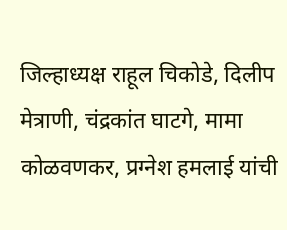जिल्हाध्यक्ष राहूल चिकोडे, दिलीप मेत्राणी, चंद्रकांत घाटगे, मामा कोळवणकर, प्रग्नेश हमलाई यांची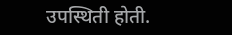उपस्थिती होती.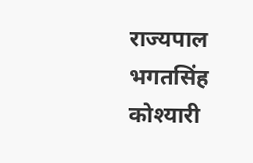राज्यपाल भगतसिंह कोश्यारी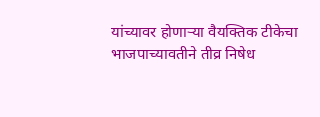यांच्यावर होणाऱ्या वैयक्तिक टीकेचा भाजपाच्यावतीने तीव्र निषेध